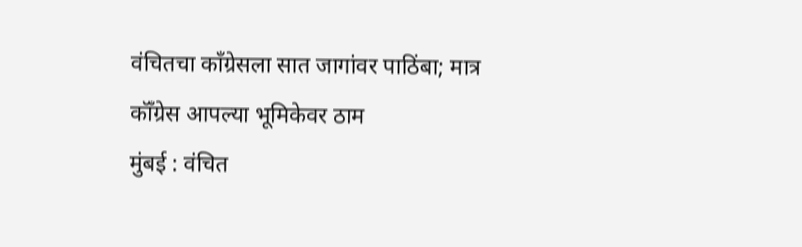वंचितचा काँग्रेसला सात जागांवर पाठिंबा; मात्र कॉँग्रेस आपल्या भूमिकेवर ठाम
मुंबई : वंचित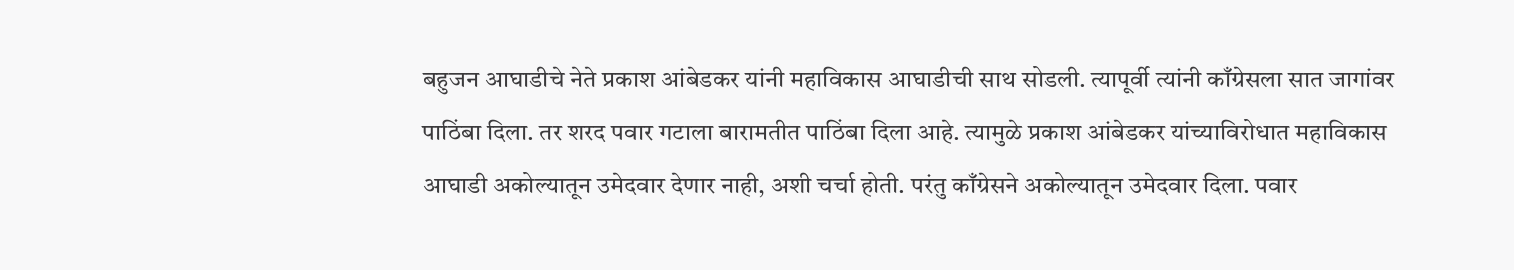बहुजन आघाडीचे नेते प्रकाश आंबेडकर यांनी महाविकास आघाडीची साथ सोडली. त्यापूर्वी त्यांनी काँग्रेसला सात जागांवर पाठिंबा दिला. तर शरद पवार गटाला बारामतीत पाठिंबा दिला आहे. त्यामुळे प्रकाश आंबेडकर यांच्याविरोधात महाविकास आघाडी अकोल्यातून उमेदवार देणार नाही, अशी चर्चा होती. परंतु काँग्रेसने अकोल्यातून उमेदवार दिला. पवार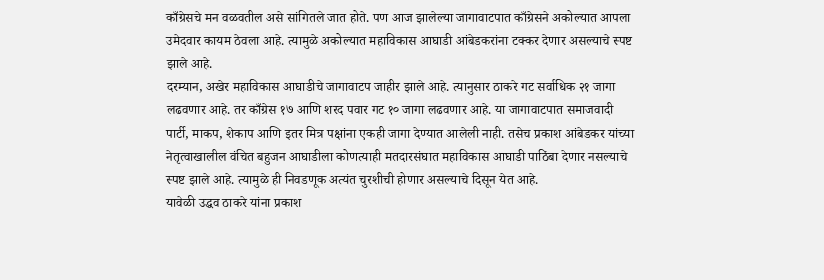काँग्रेसचे मन वळवतील असे सांगितले जात होते. पण आज झालेल्या जागावाटपात काँग्रेसने अकोल्यात आपला उमेदवार कायम ठेवला आहे. त्यामुळे अकोल्यात महाविकास आघाडी आंबेडकरांना टक्कर देणार असल्याचे स्पष्ट झाले आहे.
दरम्यान, अखेर महाविकास आघाडीचे जागावाटप जाहीर झाले आहे. त्यानुसार ठाकरे गट सर्वाधिक २१ जागा लढवणार आहे. तर काँग्रेस १७ आणि शरद पवार गट १० जागा लढवणार आहे. या जागावाटपात समाजवादी पार्टी, माकप, शेकाप आणि इतर मित्र पक्षांना एकही जागा देण्यात आलेली नाही. तसेच प्रकाश आंबेडकर यांच्या नेतृत्वाखालील वंचित बहुजन आघाडीला कोणत्याही मतदारसंघात महाविकास आघाडी पाठिंबा देणार नसल्याचे स्पष्ट झाले आहे. त्यामुळे ही निवडणूक अत्यंत चुरशीची होणार असल्याचे दिसून येत आहे.
यावेळी उद्धव ठाकरे यांना प्रकाश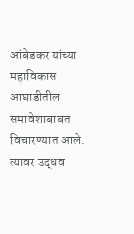आंबेडकर यांच्या महाविकास आघाडीतील समावेशाबाबत विचारण्यात आले. त्यावर उद्धव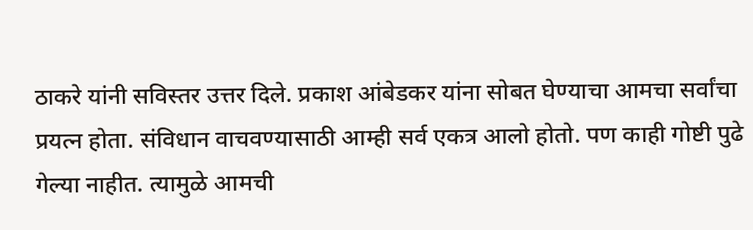ठाकरे यांनी सविस्तर उत्तर दिले. प्रकाश आंबेडकर यांना सोबत घेण्याचा आमचा सर्वांचा प्रयत्न होता. संविधान वाचवण्यासाठी आम्ही सर्व एकत्र आलो होतो. पण काही गोष्टी पुढे गेल्या नाहीत. त्यामुळे आमची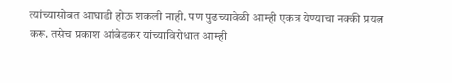त्यांच्यासोबत आघाडी होऊ शकली नाही. पण पुढच्यावेळी आम्ही एकत्र येण्याचा नक्की प्रयत्न करू. तसेच प्रकाश आंबेडकर यांच्याविरोधात आम्ही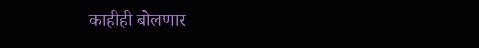काहीही बोलणार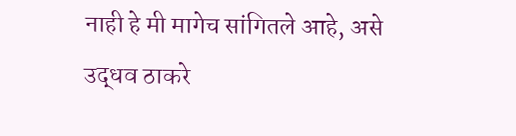नाही हे मी मागेच सांगितले आहे, असे उद्धव ठाकरे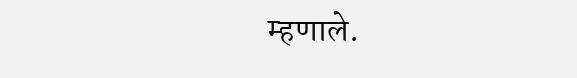म्हणाले.